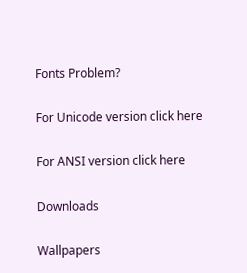Fonts Problem?

For Unicode version click here

For ANSI version click here

Downloads

Wallpapers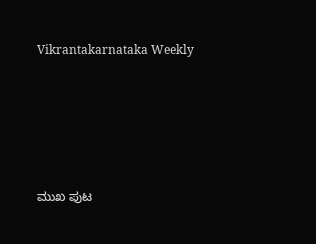Vikrantakarnataka Weekly





ಮುಖ ಪುಟ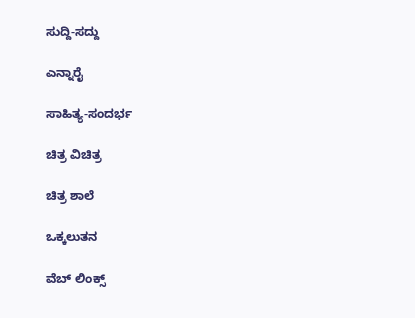ಸುದ್ದಿ-ಸದ್ದು

ಎನ್ನಾರೈ

ಸಾಹಿತ್ಯ-ಸಂದರ್ಭ

ಚಿತ್ರ ವಿಚಿತ್ರ

ಚಿತ್ರ ಶಾಲೆ

ಒಕ್ಕಲುತನ

ವೆಬ್ ಲಿಂಕ್ಸ್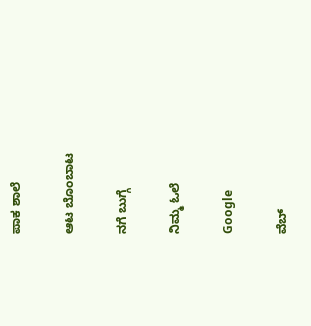ಪಾಕ ಶಾಲೆ

ಆಟ ಬೊಂಬಾಟ

ನಗೆ ಬುಗ್ಗೆ

ನಿಮ್ಮ ಓಲೆ

Google

ವೆಬ್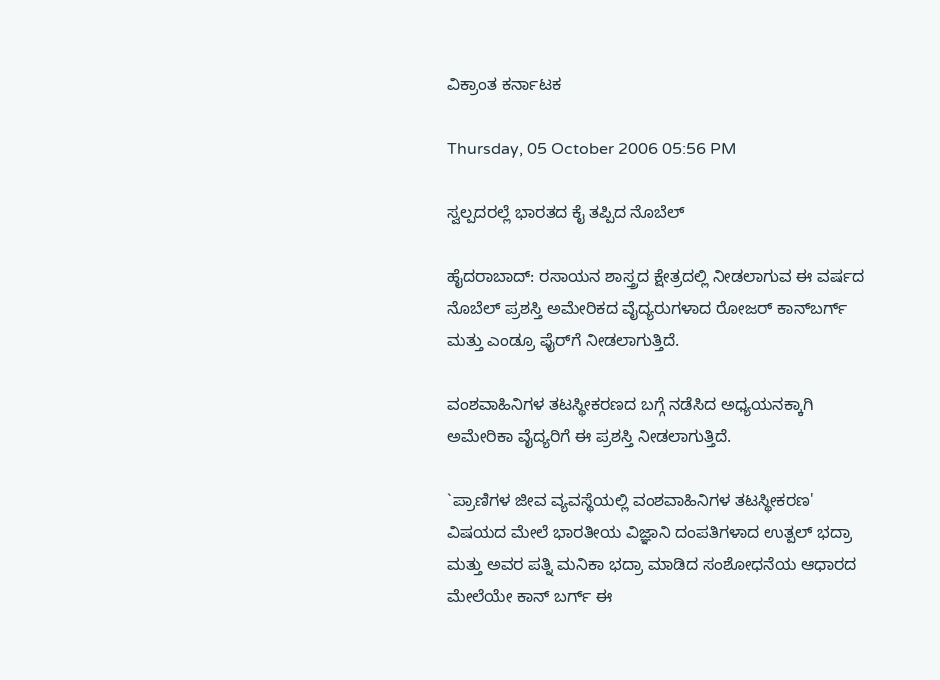ವಿಕ್ರಾಂತ ಕರ್ನಾಟಕ

Thursday, 05 October 2006 05:56 PM

ಸ್ವಲ್ಪದರಲ್ಲೆ ಭಾರತದ ಕೈ ತಪ್ಪಿದ ನೊಬೆಲ್

ಹೈದರಾಬಾದ್: ರಸಾಯನ ಶಾಸ್ತ್ರದ ಕ್ಷೇತ್ರದಲ್ಲಿ ನೀಡಲಾಗುವ ಈ ವರ್ಷದ ನೊಬೆಲ್ ಪ್ರಶಸ್ತಿ ಅಮೇರಿಕದ ವೈದ್ಯರುಗಳಾದ ರೋಜರ್ ಕಾನ್‌ಬರ್ಗ್ ಮತ್ತು ಎಂಡ್ರೂ ಫೈರ್‌ಗೆ ನೀಡಲಾಗುತ್ತಿದೆ.

ವಂಶವಾಹಿನಿಗಳ ತಟಸ್ಥೀಕರಣದ ಬಗ್ಗೆ ನಡೆಸಿದ ಅಧ್ಯಯನಕ್ಕಾಗಿ ಅಮೇರಿಕಾ ವೈದ್ಯರಿಗೆ ಈ ಪ್ರಶಸ್ತಿ ನೀಡಲಾಗುತ್ತಿದೆ.

`ಪ್ರಾಣಿಗಳ ಜೀವ ವ್ಯವಸ್ಥೆಯಲ್ಲಿ ವಂಶವಾಹಿನಿಗಳ ತಟಸ್ಥೀಕರಣ' ವಿಷಯದ ಮೇಲೆ ಭಾರತೀಯ ವಿಜ್ಞಾನಿ ದಂಪತಿಗಳಾದ ಉತ್ಪಲ್ ಭದ್ರಾ ಮತ್ತು ಅವರ ಪತ್ನಿ ಮನಿಕಾ ಭದ್ರಾ ಮಾಡಿದ ಸಂಶೋಧನೆಯ ಆಧಾರದ ಮೇಲೆಯೇ ಕಾನ್ ಬರ್ಗ್ ಈ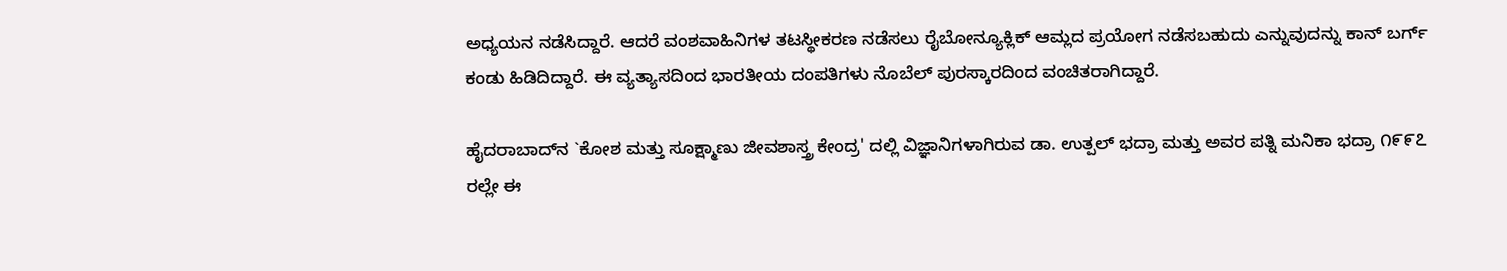ಅಧ್ಯಯನ ನಡೆಸಿದ್ದಾರೆ. ಆದರೆ ವಂಶವಾಹಿನಿಗಳ ತಟಸ್ಥೀಕರಣ ನಡೆಸಲು ರೈಬೋನ್ಯೂಕ್ಲಿಕ್ ಆಮ್ಲದ ಪ್ರಯೋಗ ನಡೆಸಬಹುದು ಎನ್ನುವುದನ್ನು ಕಾನ್ ಬರ್ಗ್ ಕಂಡು ಹಿಡಿದಿದ್ದಾರೆ. ಈ ವ್ಯತ್ಯಾಸದಿಂದ ಭಾರತೀಯ ದಂಪತಿಗಳು ನೊಬೆಲ್ ಪುರಸ್ಕಾರದಿಂದ ವಂಚಿತರಾಗಿದ್ದಾರೆ.

ಹೈದರಾಬಾದ್‌ನ `ಕೋಶ ಮತ್ತು ಸೂಕ್ಷ್ಮಾಣು ಜೀವಶಾಸ್ತ್ರ ಕೇಂದ್ರ' ದಲ್ಲಿ ವಿಜ್ಞಾನಿಗಳಾಗಿರುವ ಡಾ. ಉತ್ಪಲ್ ಭದ್ರಾ ಮತ್ತು ಅವರ ಪತ್ನಿ ಮನಿಕಾ ಭದ್ರಾ ೧೯೯೭ ರಲ್ಲೇ ಈ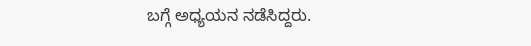ಬಗ್ಗೆ ಅಧ್ಯಯನ ನಡೆಸಿದ್ದರು.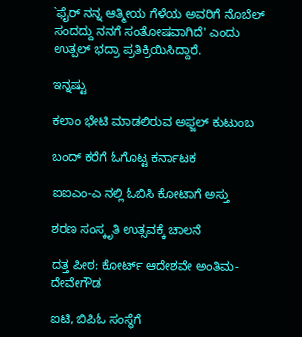`ಫೈರ್ ನನ್ನ ಆತ್ಮೀಯ ಗೆಳೆಯ ಅವರಿಗೆ ನೊಬೆಲ್ ಸಂದದ್ದು ನನಗೆ ಸಂತೋಷವಾಗಿದೆ' ಎಂದು ಉತ್ಪಲ್ ಭದ್ರಾ ಪ್ರತಿಕ್ರಿಯಿಸಿದ್ದಾರೆ.

ಇನ್ನಷ್ಟು

ಕಲಾಂ ಭೇಟಿ ಮಾಡಲಿರುವ ಅಫ್ಜಲ್ ಕುಟುಂಬ

ಬಂದ್ ಕರೆಗೆ ಓಗೊಟ್ಟ ಕರ್ನಾಟಕ

ಐಐಎಂ-ಎ ನಲ್ಲಿ ಓಬಿಸಿ ಕೋಟಾಗೆ ಅಸ್ತು

ಶರಣ ಸಂಸ್ಕೃತಿ ಉತ್ಸವಕ್ಕೆ ಚಾಲನೆ

ದತ್ತ ಪೀಠ: ಕೋರ್ಟ್ ಆದೇಶವೇ ಅಂತಿಮ-ದೇವೇಗೌಡ

ಐಟಿ, ಬಿಪಿಓ ಸಂಸ್ಥೆಗೆ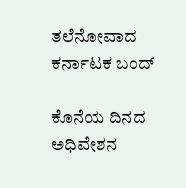ತಲೆನೋವಾದ ಕರ್ನಾಟಕ ಬಂದ್

ಕೊನೆಯ ದಿನದ ಅಧಿವೇಶನ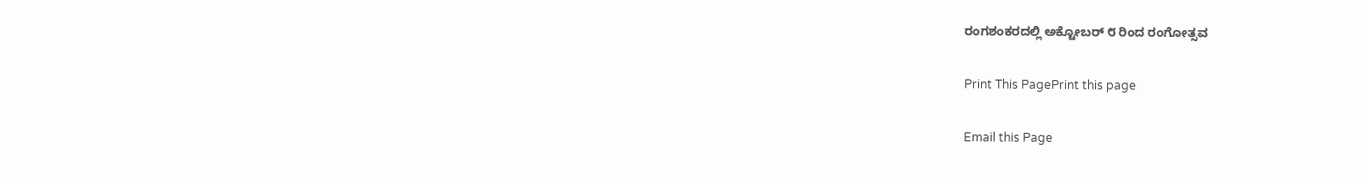ರಂಗಶಂಕರದಲ್ಲಿ ಅಕ್ಟೋಬರ್ ೮ ರಿಂದ ರಂಗೋತ್ಸವ

Print This PagePrint this page

Email this Page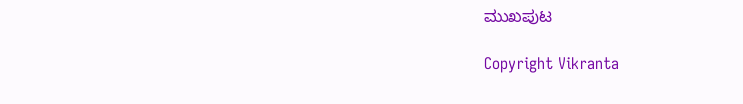ಮುಖಪುಟ

Copyright Vikranta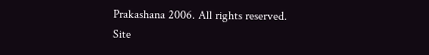Prakashana 2006. All rights reserved.
Site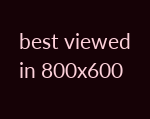best viewed in 800x600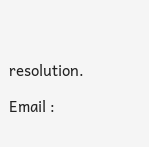resolution.

Email :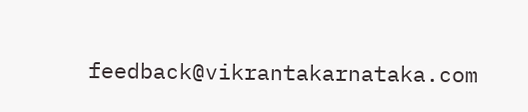feedback@vikrantakarnataka.com